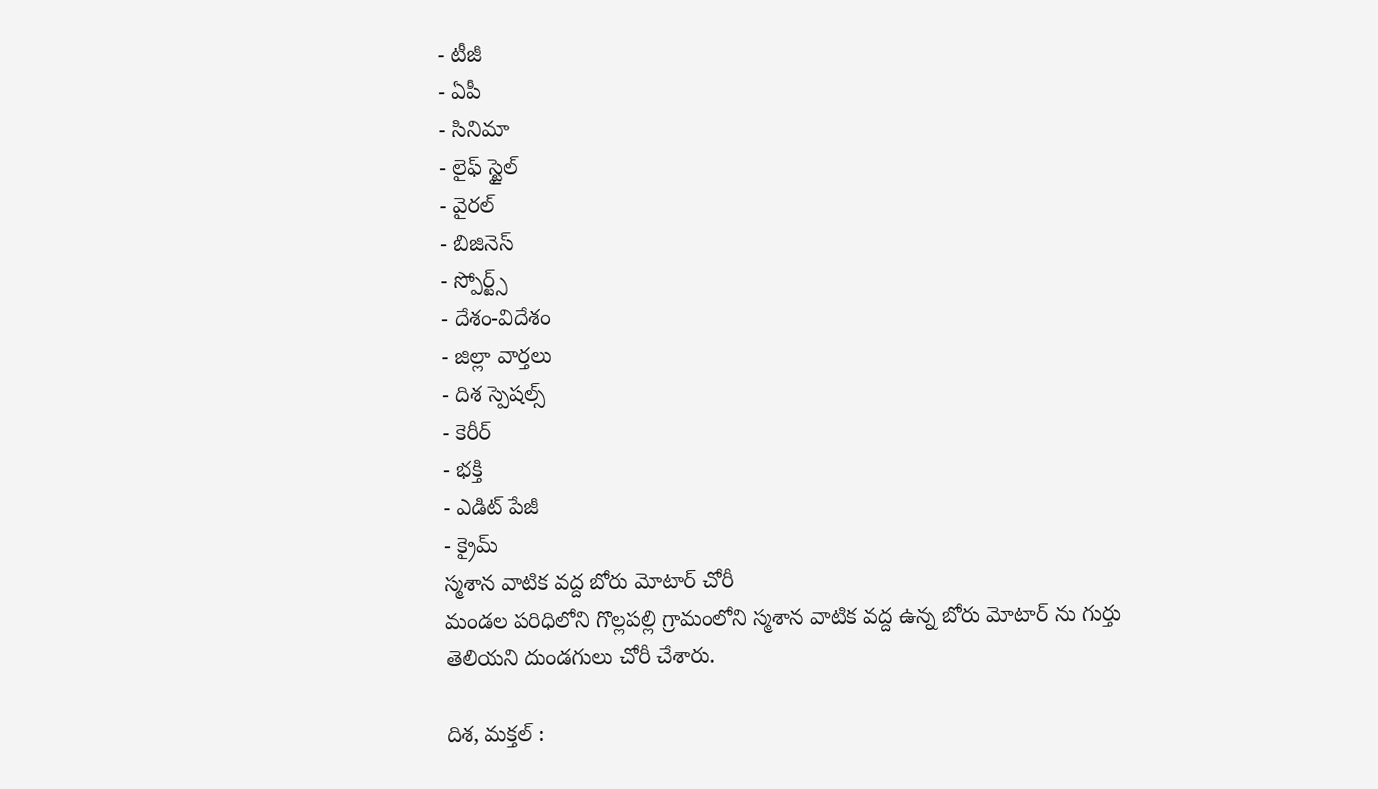- టీజీ
- ఏపీ
- సినిమా
- లైఫ్ స్టైల్
- వైరల్
- బిజినెస్
- స్పోర్ట్స్
- దేశం-విదేశం
- జిల్లా వార్తలు
- దిశ స్పెషల్స్
- కెరీర్
- భక్తి
- ఎడిట్ పేజీ
- క్రైమ్
స్మశాన వాటిక వద్ద బోరు మోటార్ చోరీ
మండల పరిధిలోని గొల్లపల్లి గ్రామంలోని స్మశాన వాటిక వద్ద ఉన్న బోరు మోటార్ ను గుర్తు తెలియని దుండగులు చోరీ చేశారు.

దిశ, మక్తల్ :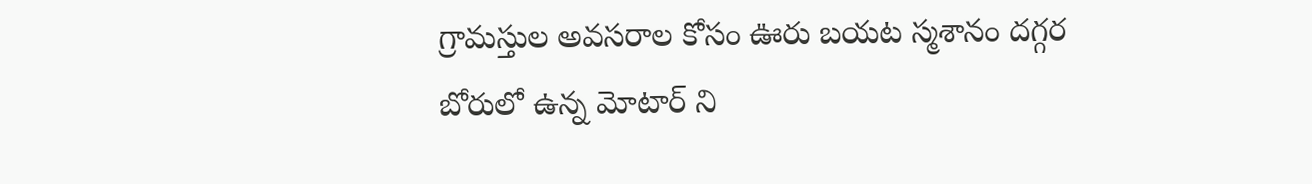గ్రామస్తుల అవసరాల కోసం ఊరు బయట స్మశానం దగ్గర బోరులో ఉన్న మోటార్ ని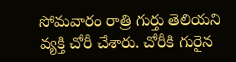సోమవారం రాత్రి గుర్తు తెలియని వ్యక్తి చోరీ చేశారు. చోరీకి గురైన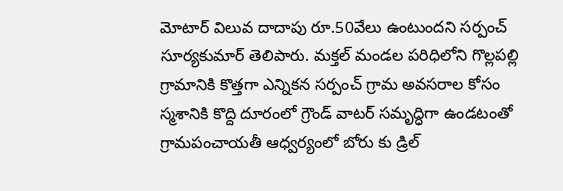మోటార్ విలువ దాదాపు రూ.50వేలు ఉంటుందని సర్పంచ్ సూర్యకుమార్ తెలిపారు. మక్తల్ మండల పరిధిలోని గొల్లపల్లి గ్రామానికి కొత్తగా ఎన్నికన సర్పంచ్ గ్రామ అవసరాల కోసం స్మశానికి కొద్ది దూరంలో గ్రౌండ్ వాటర్ సమృద్ధిగా ఉండటంతో గ్రామపంచాయతీ ఆధ్వర్యంలో బోరు కు డ్రిల్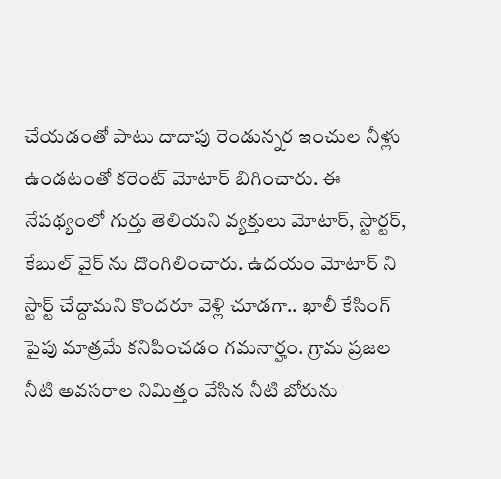చేయడంతో పాటు దాదాపు రెండున్నర ఇంచుల నీళ్లు ఉండటంతో కరెంట్ మోటార్ బిగించారు. ఈ నేపథ్యంలో గుర్తు తెలియని వ్యక్తులు మోటార్, స్టార్టర్, కేబుల్ వైర్ ను దొంగిలించారు. ఉదయం మోటార్ ని స్టార్ట్ చేద్దామని కొందరూ వెళ్లి చూడగా.. ఖాలీ కేసింగ్ పైపు మాత్రమే కనిపించడం గమనార్హం. గ్రామ ప్రజల నీటి అవసరాల నిమిత్తం వేసిన నీటి బోరును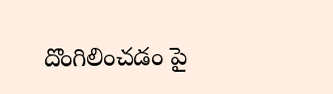దొంగిలించడం పై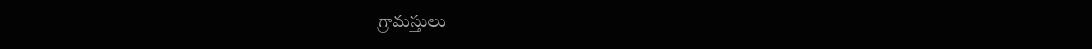గ్రామస్తులు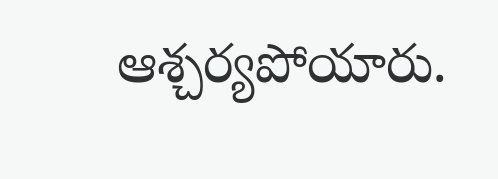ఆశ్చర్యపోయారు.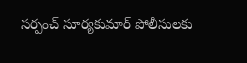సర్పంచ్ సూర్యకుమార్ పోలీసులకు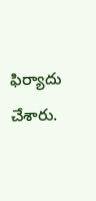ఫిర్యాదు చేశారు.